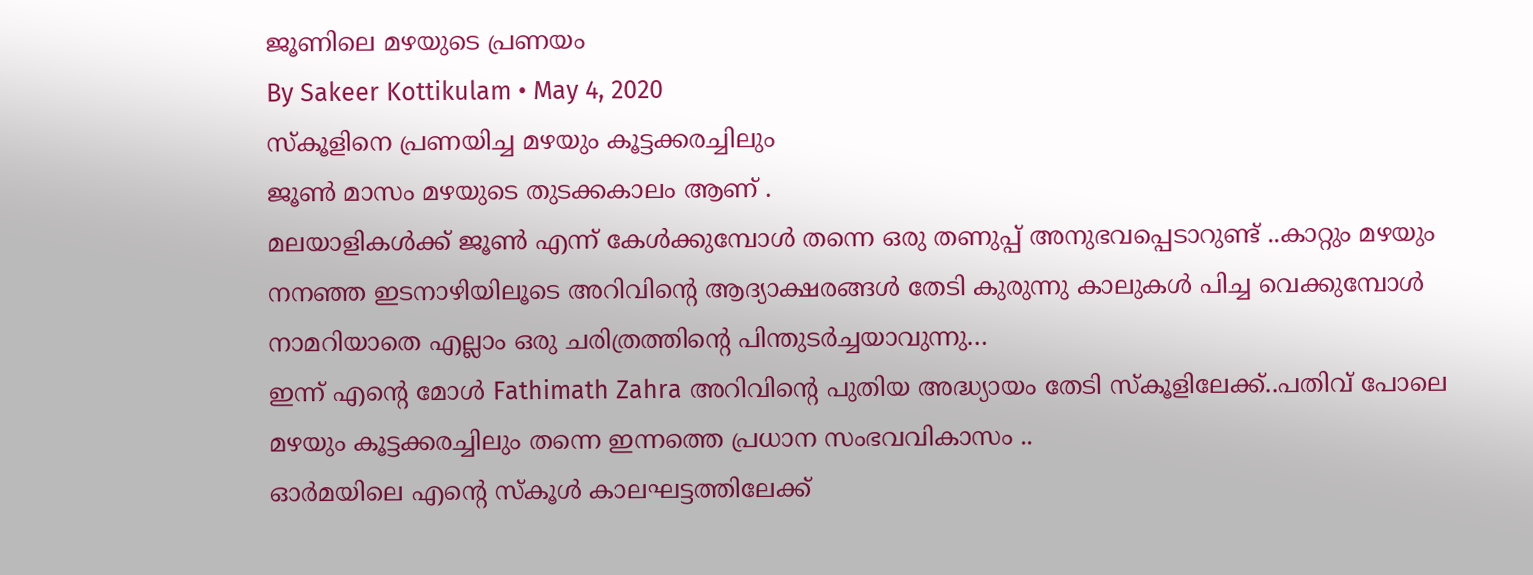ജൂണിലെ മഴയുടെ പ്രണയം
By Sakeer Kottikulam • May 4, 2020
സ്കൂളിനെ പ്രണയിച്ച മഴയും കൂട്ടക്കരച്ചിലും
ജൂൺ മാസം മഴയുടെ തുടക്കകാലം ആണ് .
മലയാളികൾക്ക് ജൂൺ എന്ന് കേൾക്കുമ്പോൾ തന്നെ ഒരു തണുപ്പ് അനുഭവപ്പെടാറുണ്ട് ..കാറ്റും മഴയും നനഞ്ഞ ഇടനാഴിയിലൂടെ അറിവിന്റെ ആദ്യാക്ഷരങ്ങൾ തേടി കുരുന്നു കാലുകൾ പിച്ച വെക്കുമ്പോൾ നാമറിയാതെ എല്ലാം ഒരു ചരിത്രത്തിന്റെ പിന്തുടർച്ചയാവുന്നു…
ഇന്ന് എന്റെ മോൾ Fathimath Zahra അറിവിന്റെ പുതിയ അദ്ധ്യായം തേടി സ്കൂളിലേക്ക്..പതിവ് പോലെ മഴയും കൂട്ടക്കരച്ചിലും തന്നെ ഇന്നത്തെ പ്രധാന സംഭവവികാസം ..
ഓർമയിലെ എന്റെ സ്കൂൾ കാലഘട്ടത്തിലേക്ക്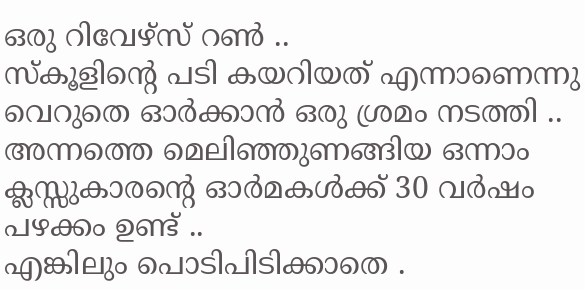ഒരു റിവേഴ്സ് റൺ ..
സ്കൂളിന്റെ പടി കയറിയത് എന്നാണെന്നു വെറുതെ ഓർക്കാൻ ഒരു ശ്രമം നടത്തി ..
അന്നത്തെ മെലിഞ്ഞുണങ്ങിയ ഒന്നാം ക്ലസ്സുകാരന്റെ ഓർമകൾക്ക് 30 വർഷം പഴക്കം ഉണ്ട് ..
എങ്കിലും പൊടിപിടിക്കാതെ .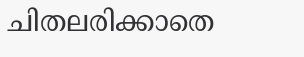ചിതലരിക്കാതെ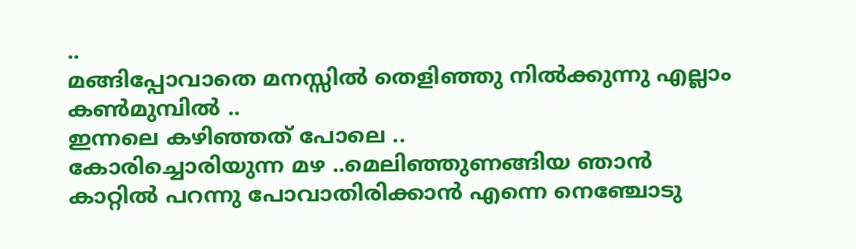..
മങ്ങിപ്പോവാതെ മനസ്സിൽ തെളിഞ്ഞു നിൽക്കുന്നു എല്ലാം കൺമുമ്പിൽ ..
ഇന്നലെ കഴിഞ്ഞത് പോലെ ..
കോരിച്ചൊരിയുന്ന മഴ ..മെലിഞ്ഞുണങ്ങിയ ഞാൻ കാറ്റിൽ പറന്നു പോവാതിരിക്കാൻ എന്നെ നെഞ്ചോടു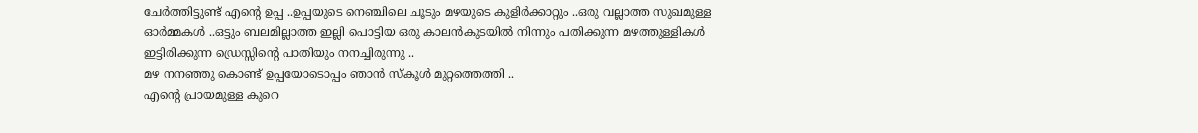ചേർത്തിട്ടുണ്ട് എന്റെ ഉപ്പ ..ഉപ്പയുടെ നെഞ്ചിലെ ചൂടും മഴയുടെ കുളിർക്കാറ്റും ..ഒരു വല്ലാത്ത സുഖമുള്ള ഓർമ്മകൾ ..ഒട്ടും ബലമില്ലാത്ത ഇല്ലി പൊട്ടിയ ഒരു കാലൻകുടയിൽ നിന്നും പതിക്കുന്ന മഴത്തുള്ളികൾ ഇട്ടിരിക്കുന്ന ഡ്രെസ്സിന്റെ പാതിയും നനച്ചിരുന്നു ..
മഴ നനഞ്ഞു കൊണ്ട് ഉപ്പയോടൊപ്പം ഞാൻ സ്കൂൾ മുറ്റത്തെത്തി ..
എന്റെ പ്രായമുള്ള കുറെ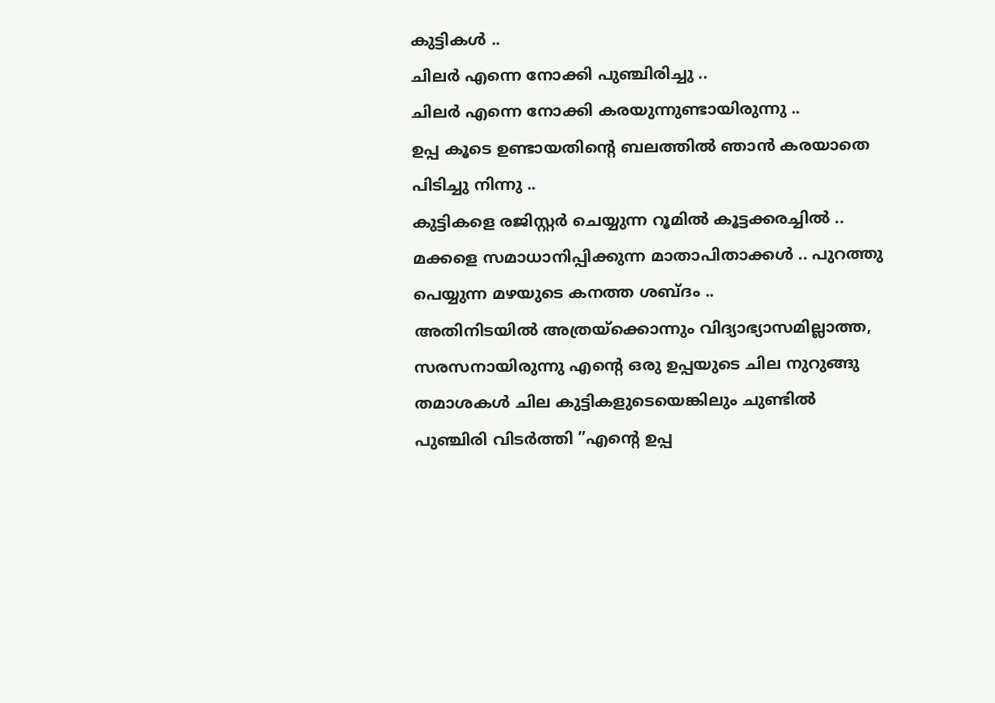കുട്ടികൾ ..
ചിലർ എന്നെ നോക്കി പുഞ്ചിരിച്ചു ..
ചിലർ എന്നെ നോക്കി കരയുന്നുണ്ടായിരുന്നു ..
ഉപ്പ കൂടെ ഉണ്ടായതിന്റെ ബലത്തിൽ ഞാൻ കരയാതെ പിടിച്ചു നിന്നു ..
കുട്ടികളെ രജിസ്റ്റർ ചെയ്യുന്ന റൂമിൽ കൂട്ടക്കരച്ചിൽ ..
മക്കളെ സമാധാനിപ്പിക്കുന്ന മാതാപിതാക്കൾ .. പുറത്തു പെയ്യുന്ന മഴയുടെ കനത്ത ശബ്ദം ..
അതിനിടയിൽ അത്രയ്ക്കൊന്നും വിദ്യാഭ്യാസമില്ലാത്ത, സരസനായിരുന്നു എന്റെ ഒരു ഉപ്പയുടെ ചില നുറുങ്ങു തമാശകൾ ചില കുട്ടികളുടെയെങ്കിലും ചുണ്ടിൽ പുഞ്ചിരി വിടർത്തി ”എന്റെ ഉപ്പ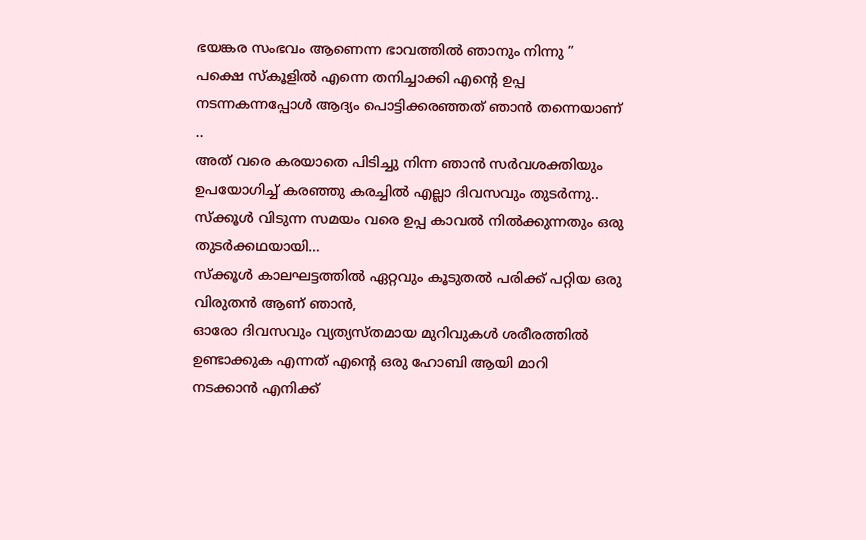ഭയങ്കര സംഭവം ആണെന്ന ഭാവത്തിൽ ഞാനും നിന്നു ”
പക്ഷെ സ്കൂളിൽ എന്നെ തനിച്ചാക്കി എന്റെ ഉപ്പ നടന്നകന്നപ്പോൾ ആദ്യം പൊട്ടിക്കരഞ്ഞത് ഞാൻ തന്നെയാണ് ..
അത് വരെ കരയാതെ പിടിച്ചു നിന്ന ഞാൻ സർവശക്തിയും ഉപയോഗിച്ച് കരഞ്ഞു കരച്ചിൽ എല്ലാ ദിവസവും തുടർന്നു..
സ്ക്കൂൾ വിടുന്ന സമയം വരെ ഉപ്പ കാവൽ നിൽക്കുന്നതും ഒരു തുടർക്കഥയായി…
സ്ക്കൂൾ കാലഘട്ടത്തിൽ ഏറ്റവും കൂടുതൽ പരിക്ക് പറ്റിയ ഒരു വിരുതൻ ആണ് ഞാൻ,
ഓരോ ദിവസവും വ്യത്യസ്തമായ മുറിവുകൾ ശരീരത്തിൽ ഉണ്ടാക്കുക എന്നത് എന്റെ ഒരു ഹോബി ആയി മാറി
നടക്കാൻ എനിക്ക്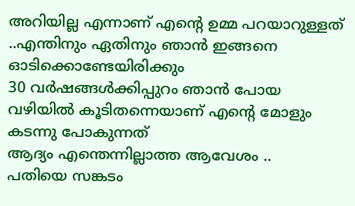അറിയില്ല എന്നാണ് എന്റെ ഉമ്മ പറയാറുള്ളത് ..എന്തിനും ഏതിനും ഞാൻ ഇങ്ങനെ ഓടിക്കൊണ്ടേയിരിക്കും
30 വർഷങ്ങൾക്കിപ്പുറം ഞാൻ പോയ വഴിയിൽ കൂടിതന്നെയാണ് എന്റെ മോളും കടന്നു പോകുന്നത്
ആദ്യം എന്തെന്നില്ലാത്ത ആവേശം ..
പതിയെ സങ്കടം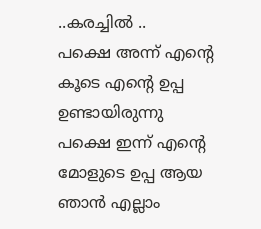..കരച്ചിൽ ..
പക്ഷെ അന്ന് എന്റെ കൂടെ എന്റെ ഉപ്പ ഉണ്ടായിരുന്നു
പക്ഷെ ഇന്ന് എന്റെ മോളുടെ ഉപ്പ ആയ ഞാൻ എല്ലാം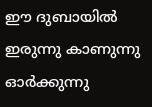ഈ ദുബായിൽ ഇരുന്നു കാണുന്നു
ഓർക്കുന്നു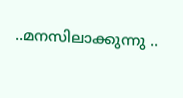..മനസിലാക്കുന്നു ..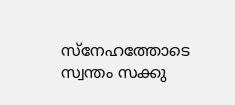സ്നേഹത്തോടെ സ്വന്തം സക്കു